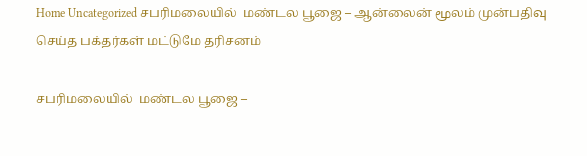Home Uncategorized சபரிமலையில்  மண்டல பூஜை – ஆன்லைன் மூலம் முன்பதிவு செய்த பக்தர்கள் மட்டுமே தரிசனம்

சபரிமலையில்  மண்டல பூஜை –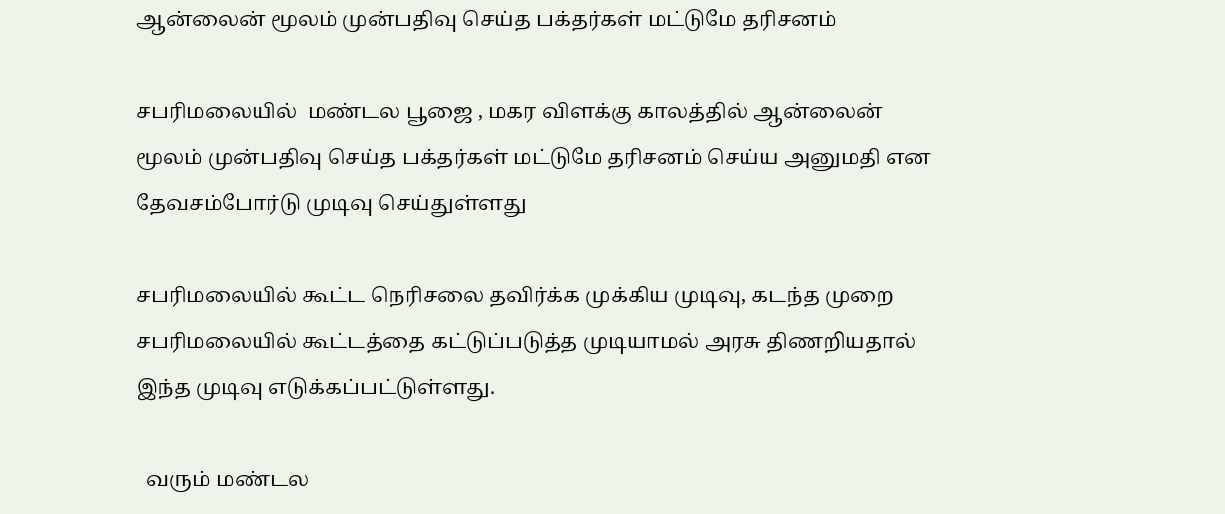ஆன்லைன் மூலம் முன்பதிவு செய்த பக்தர்கள் மட்டுமே தரிசனம்

சபரிமலையில்  மண்டல பூஜை , மகர விளக்கு காலத்தில் ஆன்லைன் மூலம் முன்பதிவு செய்த பக்தர்கள் மட்டுமே தரிசனம் செய்ய அனுமதி என தேவசம்போர்டு முடிவு செய்துள்ளது

சபரிமலையில் கூட்ட நெரிசலை தவிர்க்க முக்கிய முடிவு, கடந்த முறை சபரிமலையில் கூட்டத்தை கட்டுப்படுத்த முடியாமல் அரசு திணறியதால்  இந்த முடிவு எடுக்கப்பட்டுள்ளது.

  வரும் மண்டல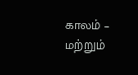காலம் – மற்றும்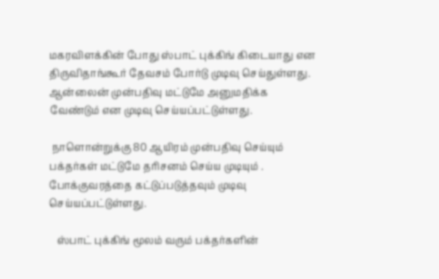மகரவிளக்கின் போது ஸ்பாட் புக்கிங் கிடையாது என திருவிதாங்கூர் தேவசம் போர்டு முடிவு செய்துள்ளது.  ஆன்லைன் முன்பதிவு மட்டுமே அனுமதிக்க வேண்டும் என முடிவு செய்யப்பட்டுள்ளது.

 நாளொன்றுக்கு 80 ஆயிரம் முன்பதிவு செய்யும் பக்தர்கள் மட்டுமே தரிசனம் செய்ய முடியும் . போக்குவரத்தை கட்டுப்படுத்தவும் முடிவு செய்யப்பட்டுள்ளது.

   ஸ்பாட் புக்கிங் மூலம் வரும் பக்தர்களின்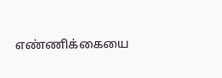எண்ணிக்கையை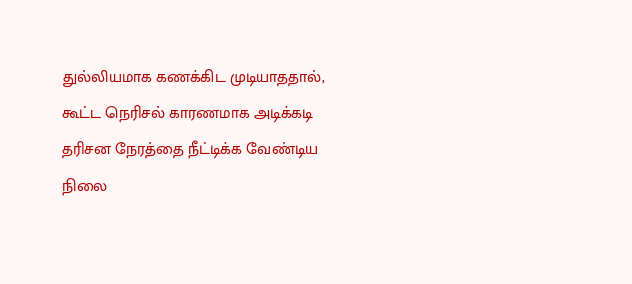துல்லியமாக கணக்கிட முடியாததால், கூட்ட நெரிசல் காரணமாக அடிக்கடி தரிசன நேரத்தை நீட்டிக்க வேண்டிய நிலை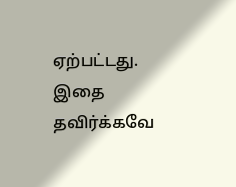ஏற்பட்டது.  இதை தவிர்க்கவே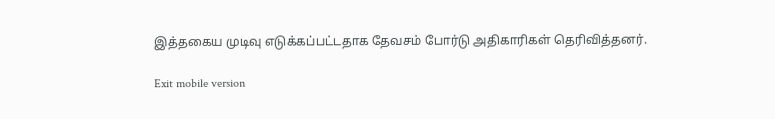இத்தகைய முடிவு எடுக்கப்பட்டதாக தேவசம் போர்டு அதிகாரிகள் தெரிவித்தனர்.

Exit mobile version